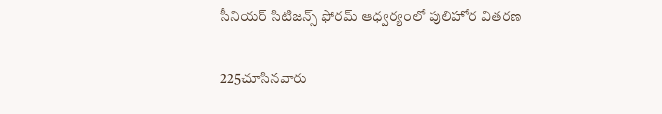సీనియర్ సిటిజన్స్ ఫోరమ్ ఆధ్వర్యంలో పులిహోర వితరణ

225చూసినవారు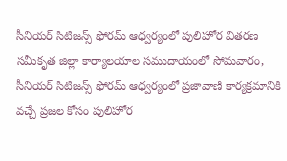సీనియర్ సిటిజన్స్ ఫోరమ్ ఆధ్వర్యంలో పులిహోర వితరణ
సమీకృత జిల్లా కార్యాలయాల సముదాయంలో సోమవారం, సీనియర్ సిటిజన్స్ ఫోరమ్ ఆధ్వర్యంలో ప్రజావాణి కార్యక్రమానికి వచ్చే ప్రజల కోసం పులిహోర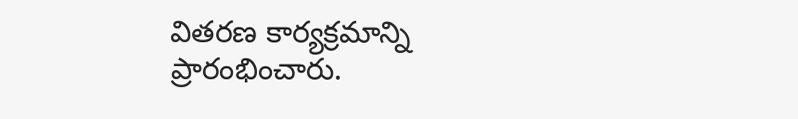వితరణ కార్యక్రమాన్ని ప్రారంభించారు.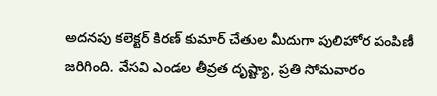అదనపు కలెక్టర్ కిరణ్ కుమార్ చేతుల మీదుగా పులిహోర పంపిణీ జరిగింది. వేసవి ఎండల తీవ్రత దృష్ట్యా, ప్రతి సోమవారం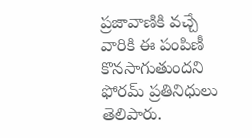ప్రజావాణికి వచ్చే వారికి ఈ పంపిణీ కొనసాగుతుందని ఫోరమ్ ప్రతినిధులు తెలిపారు.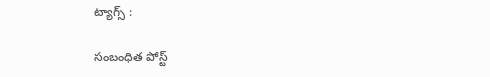ట్యాగ్స్ :

సంబంధిత పోస్ట్